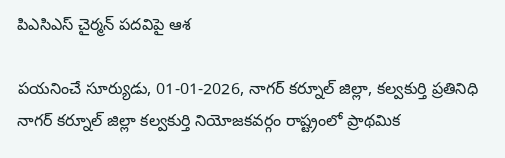పిఎసిఎస్ చైర్మన్ పదవిపై ఆశ

పయనించే సూర్యుడు, 01-01-2026, నాగర్ కర్నూల్ జిల్లా, కల్వకుర్తి ప్రతినిధి నాగర్ కర్నూల్ జిల్లా కల్వకుర్తి నియోజకవర్గం రాష్ట్రంలో ప్రాథమిక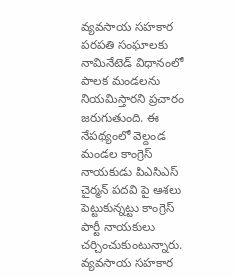వ్యవసాయ సహకార పరపతి సంఘాలకు నామినేటెడ్ విధానంలో పాలక మండలను నియమిస్తారని ప్రచారం జరుగుతుంది. ఈ నేపథ్యంలో వెల్దండ మండల కాంగ్రెస్ నాయకుడు పిఎసిఎస్ చైర్మన్ పదవి పై ఆశలు పెట్టుకున్నట్టు కాంగ్రెస్ పార్టీ నాయకులు చర్చించుకుంటున్నారు. వ్యవసాయ సహకార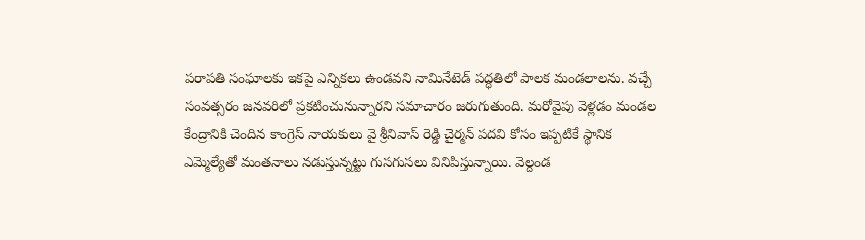పరాపతి సంఘాలకు ఇకపై ఎన్నికలు ఉండవని నామినేటెడ్ పద్ధతిలో పాలక మండలాలను. వచ్చే సంవత్సరం జనవరిలో ప్రకటించునున్నారని సమాచారం జరుగుతుంది. మరోవైపు వెళ్లడం మండల కేంద్రానికి చెందిన కాంగ్రెస్ నాయకులు వై శ్రీనివాస్ రెడ్డి చైర్మన్ పదవి కోసం ఇప్పటికే స్థానిక ఎమ్మెల్యేతో మంతనాలు నడుస్తున్నట్టు గుసగుసలు వినిపిస్తున్నాయి. వెల్దండ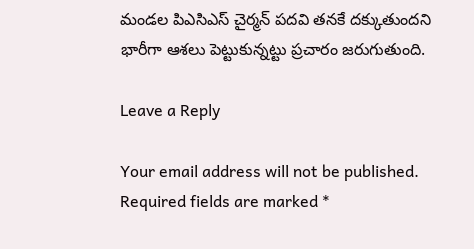మండల పిఎసిఎస్ చైర్మన్ పదవి తనకే దక్కుతుందని భారీగా ఆశలు పెట్టుకున్నట్టు ప్రచారం జరుగుతుంది.

Leave a Reply

Your email address will not be published. Required fields are marked *